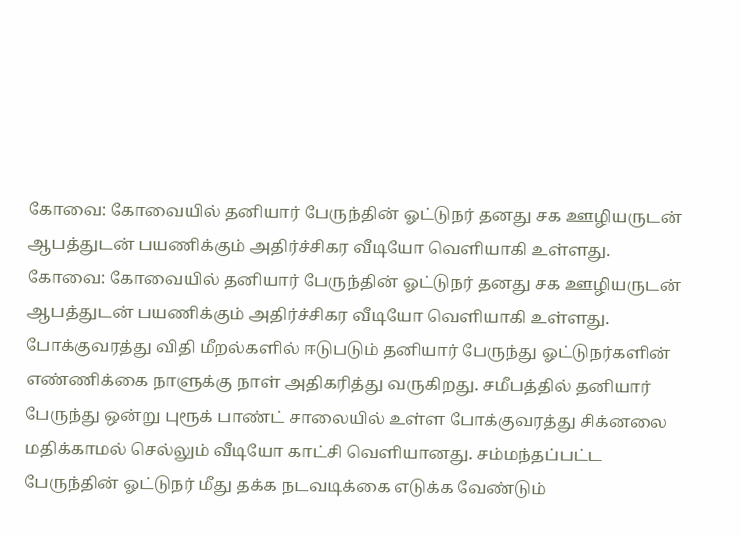கோவை: கோவையில் தனியார் பேருந்தின் ஓட்டுநர் தனது சக ஊழியருடன் ஆபத்துடன் பயணிக்கும் அதிர்ச்சிகர வீடியோ வெளியாகி உள்ளது.
கோவை: கோவையில் தனியார் பேருந்தின் ஓட்டுநர் தனது சக ஊழியருடன் ஆபத்துடன் பயணிக்கும் அதிர்ச்சிகர வீடியோ வெளியாகி உள்ளது.
போக்குவரத்து விதி மீறல்களில் ஈடுபடும் தனியார் பேருந்து ஓட்டுநர்களின் எண்ணிக்கை நாளுக்கு நாள் அதிகரித்து வருகிறது. சமீபத்தில் தனியார் பேருந்து ஒன்று புரூக் பாண்ட் சாலையில் உள்ள போக்குவரத்து சிக்னலை மதிக்காமல் செல்லும் வீடியோ காட்சி வெளியானது. சம்மந்தப்பட்ட பேருந்தின் ஓட்டுநர் மீது தக்க நடவடிக்கை எடுக்க வேண்டும்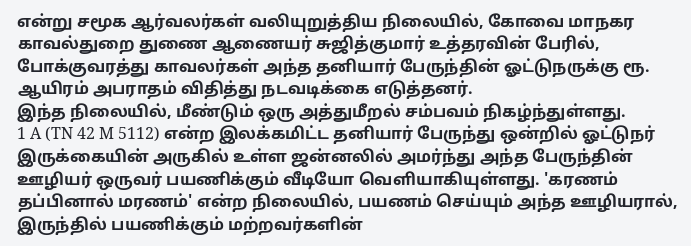என்று சமூக ஆர்வலர்கள் வலியுறுத்திய நிலையில், கோவை மாநகர காவல்துறை துணை ஆணையர் சுஜித்குமார் உத்தரவின் பேரில், போக்குவரத்து காவலர்கள் அந்த தனியார் பேருந்தின் ஓட்டுநருக்கு ரூ. ஆயிரம் அபராதம் விதித்து நடவடிக்கை எடுத்தனர்.
இந்த நிலையில், மீண்டும் ஒரு அத்துமீறல் சம்பவம் நிகழ்ந்துள்ளது.
1 A (TN 42 M 5112) என்ற இலக்கமிட்ட தனியார் பேருந்து ஒன்றில் ஓட்டுநர் இருக்கையின் அருகில் உள்ள ஜன்னலில் அமர்ந்து அந்த பேருந்தின் ஊழியர் ஒருவர் பயணிக்கும் வீடியோ வெளியாகியுள்ளது. 'கரணம் தப்பினால் மரணம்' என்ற நிலையில், பயணம் செய்யும் அந்த ஊழியரால், இருந்தில் பயணிக்கும் மற்றவர்களின்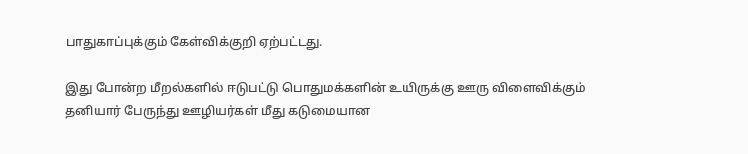பாதுகாப்புக்கும் கேள்விக்குறி ஏற்பட்டது.

இது போன்ற மீறல்களில் ஈடுபட்டு பொதுமக்களின் உயிருக்கு ஊரு விளைவிக்கும் தனியார் பேருந்து ஊழியர்கள் மீது கடுமையான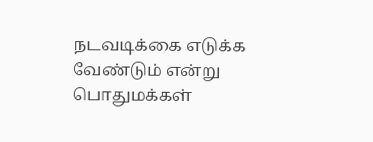நடவடிக்கை எடுக்க வேண்டும் என்று பொதுமக்கள்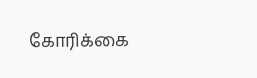கோரிக்கை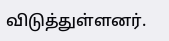விடுத்துள்ளனர்.